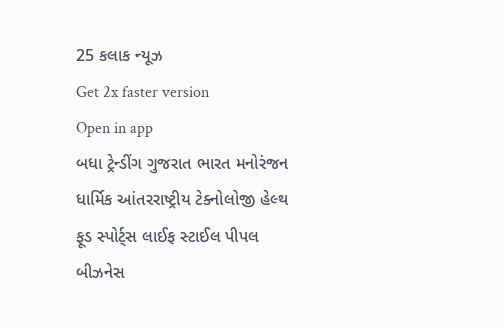25 કલાક ન્યૂઝ
Get 2x faster version
Open in app
બધા ટ્રેન્ડીંગ ગુજરાત ભારત મનોરંજન ધાર્મિક આંતરરાષ્ટ્રીય ટેક્નોલોજી હેલ્થ ફૂડ સ્પોર્ટ્સ લાઈફ સ્ટાઈલ પીપલ બીઝનેસ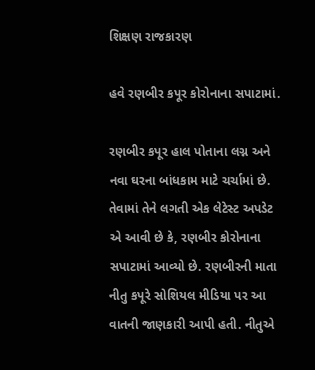શિક્ષણ રાજકારણ

હવે રણબીર કપૂર કોરોનાના સપાટામાં.

રણબીર કપૂર હાલ પોતાના લગ્ન અને નવા ઘરના બાંધકામ માટે ચર્ચામાં છે. તેવામાં તેને લગતી એક લેટેસ્ટ અપડેટ એ આવી છે કે, રણબીર કોરોનાના સપાટામાં આવ્યો છે. રણબીરની માતા નીતુ કપૂરે સોશિયલ મીડિયા પર આ વાતની જાણકારી આપી હતી. નીતુએ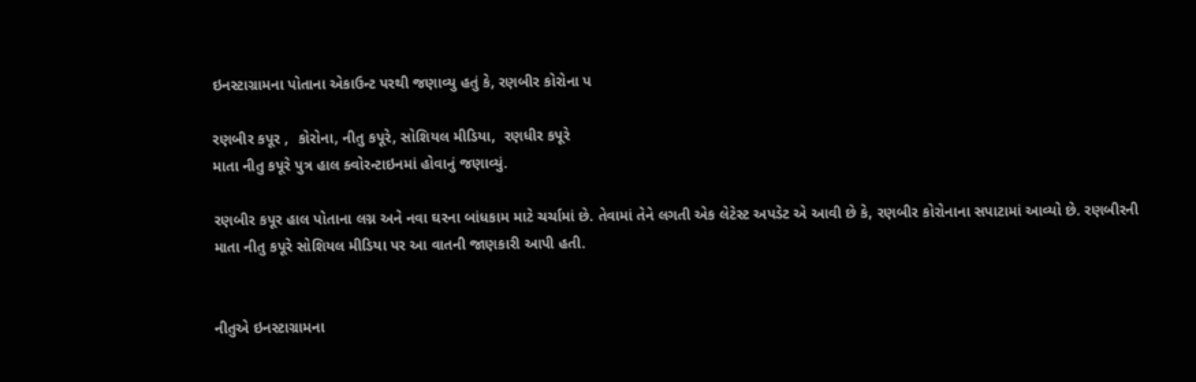ઇનસ્ટાગ્રામના પોતાના એકાઉન્ટ પરથી જણાવ્યુ હતું કે, રણબીર કોરોના પ

રણબીર કપૂર ,  કોરોના, નીતુ કપૂરે, સોશિયલ મીડિયા,  રણધીર કપૂરે
માતા નીતુ કપૂરે પુત્ર હાલ ક્વોરન્ટાઇનમાં હોવાનું જણાવ્યું.

રણબીર કપૂર હાલ પોતાના લગ્ન અને નવા ઘરના બાંધકામ માટે ચર્ચામાં છે. તેવામાં તેને લગતી એક લેટેસ્ટ અપડેટ એ આવી છે કે, રણબીર કોરોનાના સપાટામાં આવ્યો છે. રણબીરની માતા નીતુ કપૂરે સોશિયલ મીડિયા પર આ વાતની જાણકારી આપી હતી.


નીતુએ ઇનસ્ટાગ્રામના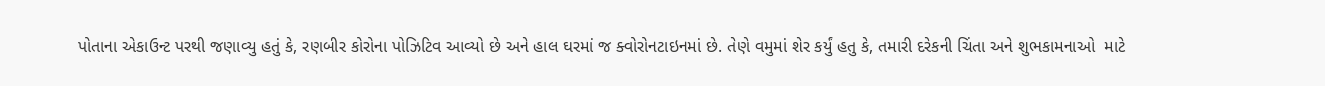પોતાના એકાઉન્ટ પરથી જણાવ્યુ હતું કે, રણબીર કોરોના પોઝિટિવ આવ્યો છે અને હાલ ઘરમાં જ ક્વોરોનટાઇનમાં છે. તેણે વમુમાં શેર કર્યું હતુ કે, તમારી દરેકની ચિંતા અને શુભકામનાઓ  માટે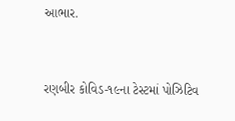આભાર.


રણબીર કોવિડ-૧૯ના ટેસ્ટમાં પોઝિટિવ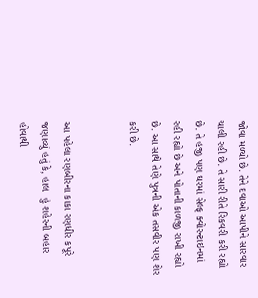જોવા મળ્યો છે. તેને દવાઓ આપીને સારવાર ચાલી રહી છે. તે સારી રીતે રિકવરી કરી રહ્યો છે. તે હજી પણ ઘરમાં સેલ્ફ ક્વોરન્ટાઇનમાં રહી રહ્યો છે અને પોતાની કાળજી રાખી રહ્યો છે. આ સાથે તેણે પુત્રની એક તસવીર પણ શેર કરી છે.


આ પહેલા રણબીરના કાકા રણધીર કપૂરે જણાવ્યું હતું કે, હાલ  હું શહેરની બહાર હોવાથી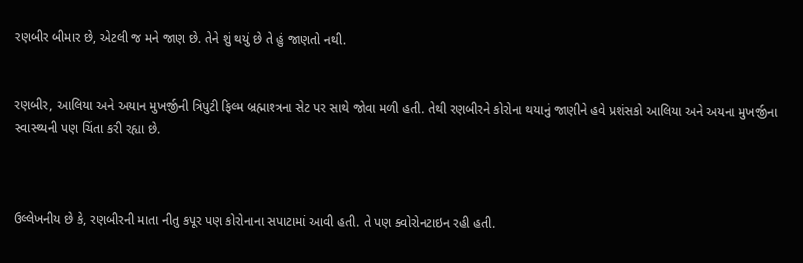રણબીર બીમાર છે, એટલી જ મને જાણ છે. તેને શું થયું છે તે હું જાણતો નથી.


રણબીર, આલિયા અને અયાન મુખર્જીની ત્રિપુટી ફિલ્મ બ્રહ્માશ્ત્રના સેટ પર સાથે જોવા મળી હતી. તેથી રણબીરને કોરોના થયાનું જાણીને હવે પ્રશંસકો આલિયા અને અયના મુખર્જીના સ્વાસ્થ્યની પણ ચિંતા કરી રહ્યા છે.



ઉલ્લેખનીય છે કે, રણબીરની માતા નીતુ કપૂર પણ કોરોનાના સપાટામાં આવી હતી. તે પણ ક્વોરોનટાઇન રહી હતી.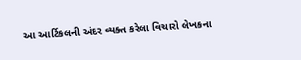આ આર્ટિકલની અંદર વ્યક્ત કરેલા વિચારો લેખકના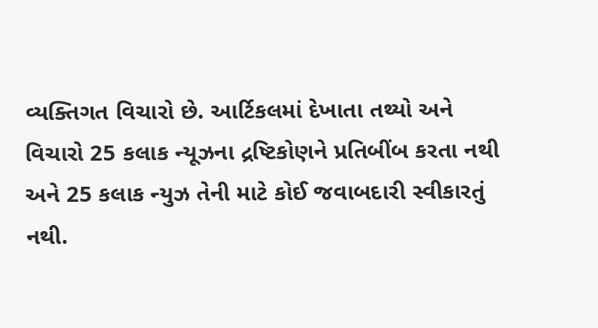વ્યક્તિગત વિચારો છે. આર્ટિકલમાં દેખાતા તથ્યો અને વિચારો 25 કલાક ન્યૂઝના દ્રષ્ટિકોણને પ્રતિબીંબ કરતા નથી અને 25 કલાક ન્યુઝ તેની માટે કોઈ જવાબદારી સ્વીકારતું નથી.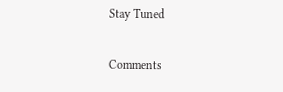Stay Tuned

Comments